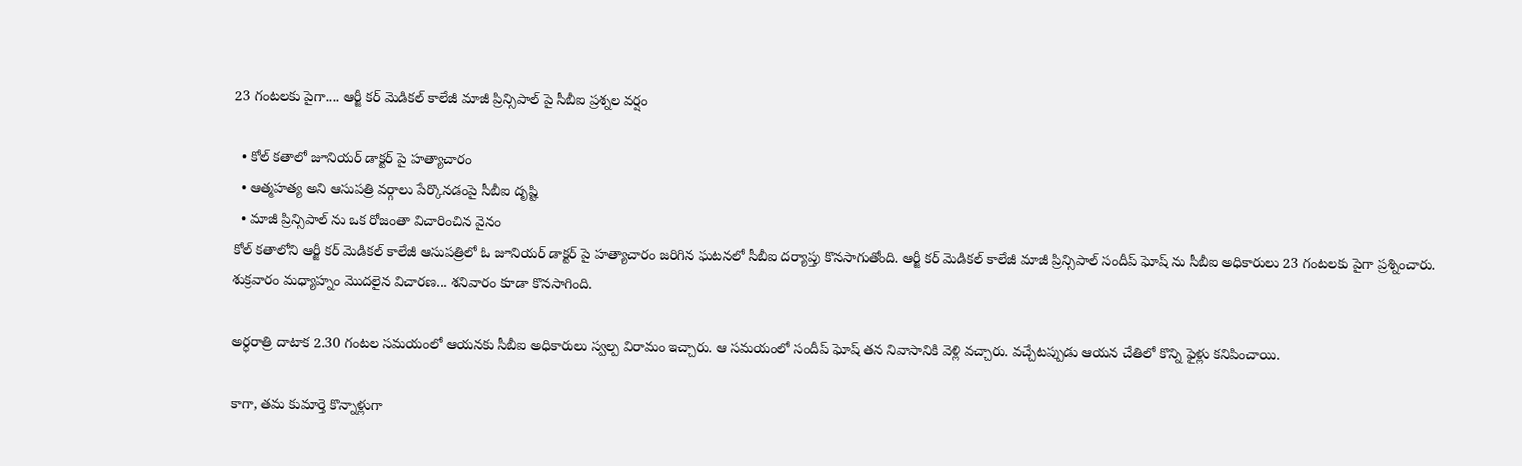23 గంటలకు పైగా.... ఆర్జీ కర్ మెడికల్ కాలేజీ మాజీ ప్రిన్సిపాల్ పై సీబీఐ ప్రశ్నల వర్షం

  • కోల్ కతాలో జూనియర్ డాక్టర్ పై హత్యాచారం
  • ఆత్మహత్య అని ఆసుపత్రి వర్గాలు పేర్కొనడంపై సీబీఐ దృష్టి
  • మాజీ ప్రిన్సిపాల్ ను ఒక రోజంతా విచారించిన వైనం
కోల్ కతాలోని ఆర్జీ కర్ మెడికల్ కాలేజీ ఆసుపత్రిలో ఓ జూనియర్ డాక్టర్ పై హత్యాచారం జరిగిన ఘటనలో సీబీఐ దర్యాప్తు కొనసాగుతోంది. ఆర్జీ కర్ మెడికల్ కాలేజీ మాజీ ప్రిన్సిపాల్ సందీప్ ఘోష్ ను సీబీఐ అధికారులు 23 గంటలకు పైగా ప్రశ్నించారు. శుక్రవారం మధ్యాహ్నం మొదలైన విచారణ... శనివారం కూడా కొనసాగింది.

అర్ధరాత్రి దాటాక 2.30 గంటల సమయంలో ఆయనకు సీబీఐ అధికారులు స్వల్ప విరామం ఇచ్చారు. ఆ సమయంలో సందీప్ ఘోష్ తన నివాసానికి వెళ్లి వచ్చారు. వచ్చేటప్పుడు ఆయన చేతిలో కొన్ని ఫైళ్లు కనిపించాయి.

కాగా, తమ కుమార్తె కొన్నాళ్లుగా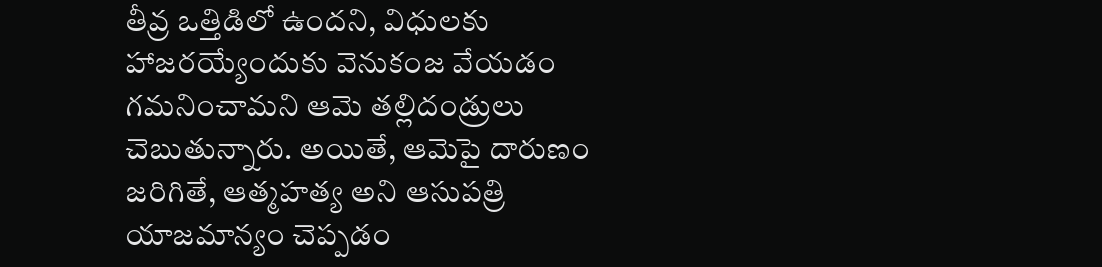తీవ్ర ఒత్తిడిలో ఉందని, విధులకు హాజరయ్యేందుకు వెనుకంజ వేయడం గమనించామని ఆమె తల్లిదండ్రులు చెబుతున్నారు. అయితే, ఆమెపై దారుణం జరిగితే, ఆత్మహత్య అని ఆసుపత్రి యాజమాన్యం చెప్పడం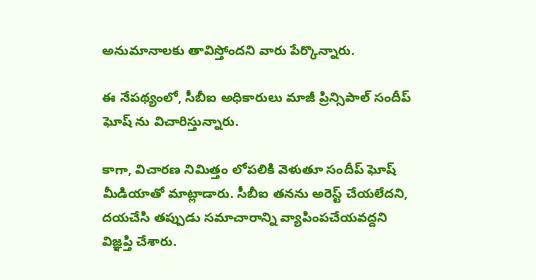అనుమానాలకు తావిస్తోందని వారు పేర్కొన్నారు.

ఈ నేపథ్యంలో, సీబీఐ అధికారులు మాజీ ప్రిన్సిపాల్ సందీప్ ఘోష్ ను విచారిస్తున్నారు.

కాగా, విచారణ నిమిత్తం లోపలికి వెళుతూ సందీప్ ఘోష్ మీడియాతో మాట్లాడారు. సీబీఐ తనను అరెస్ట్ చేయలేదని, దయచేసి తప్పుడు సమాచారాన్ని వ్యాపింపచేయవద్దని విజ్ఞప్తి చేశారు.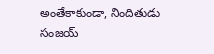అంతేకాకుండా, నిందితుడు సంజయ్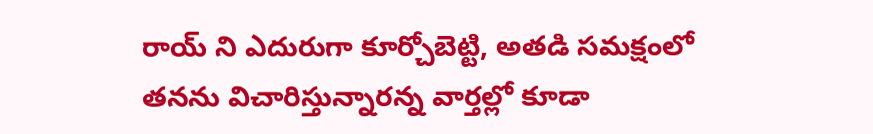రాయ్ ని ఎదురుగా కూర్చోబెట్టి, అతడి సమక్షంలో తనను విచారిస్తున్నారన్న వార్తల్లో కూడా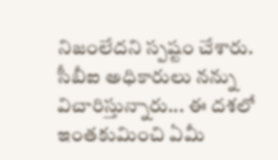నిజంలేదని స్పష్టం చేశారు. సీబీఐ అధికారులు నన్ను విచారిస్తున్నారు... ఈ దశలో ఇంతకుమించి ఏమీ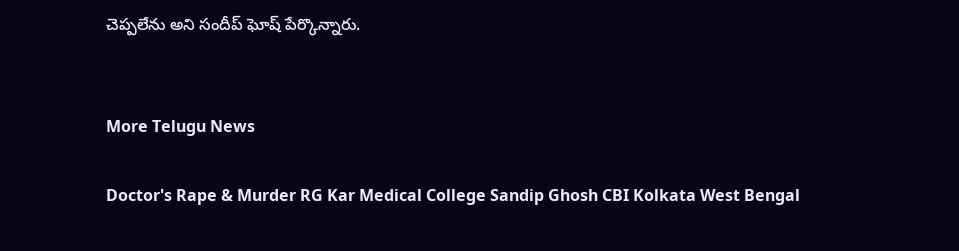చెప్పలేను అని సందీప్ ఘోష్ పేర్కొన్నారు.


More Telugu News

Doctor's Rape & Murder RG Kar Medical College Sandip Ghosh CBI Kolkata West Bengal